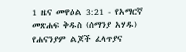1 ዜና መዋዕል 3:21 - የአማርኛ መጽሐፍ ቅዱስ (ሰማንያ አሃዱ) የሐናንያም ልጆች ፈላጥያና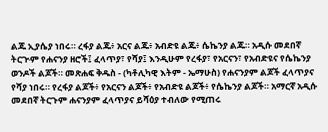ልጁ ኢያሴያ ነበሩ። ረፋያ ልጁ፥ አርና ልጁ፥ አብድዩ ልጁ፥ ሴኬንያ ልጁ። አዲሱ መደበኛ ትርጒም የሐናንያ ዘሮች፤ ፈላጥያ፣ የሻያ፤ እንዲሁም የረፋያ፣ የአርናን፣ የአብድዩና የሴኬንያ ወንዶች ልጆች። መጽሐፍ ቅዱስ - (ካቶሊካዊ እትም - ኤማሁስ) የሐናንያም ልጆች ፈላጥያና የሻያ ነበሩ። የረፋያ ልጆች፥ የአርናን ልጆች፥ የአብድዩ ልጆች፥ የሴኬንያ ልጆች። አማርኛ አዲሱ መደበኛ ትርጉም ሐናንያም ፈላጥያና ይሻዕያ ተብለው የሚጠሩ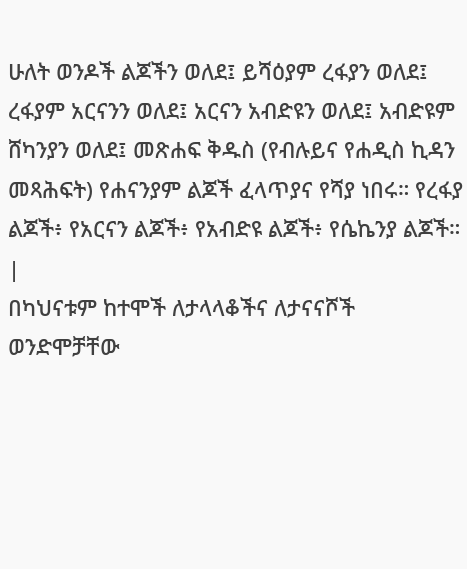ሁለት ወንዶች ልጆችን ወለደ፤ ይሻዕያም ረፋያን ወለደ፤ ረፋያም አርናንን ወለደ፤ አርናን አብድዩን ወለደ፤ አብድዩም ሸካንያን ወለደ፤ መጽሐፍ ቅዱስ (የብሉይና የሐዲስ ኪዳን መጻሕፍት) የሐናንያም ልጆች ፈላጥያና የሻያ ነበሩ። የረፋያ ልጆች፥ የአርናን ልጆች፥ የአብድዩ ልጆች፥ የሴኬንያ ልጆች። |
በካህናቱም ከተሞች ለታላላቆችና ለታናናሾች ወንድሞቻቸው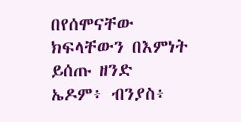በየሰሞናቸው ክፍላቸውን በእምነት ይሰጡ ዘንድ ኤዶም፥ ብንያስ፥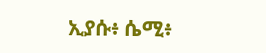ኢያሱ፥ ሴሚ፥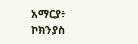አማርያ፥ ኮክንያስ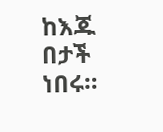ከእጁ በታች ነበሩ።